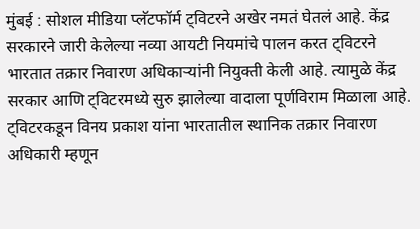मुंबई : सोशल मीडिया प्लॅटफॉर्म ट्विटरने अखेर नमतं घेतलं आहे. केंद्र सरकारने जारी केलेल्या नव्या आयटी नियमांचे पालन करत ट्विटरने भारतात तक्रार निवारण अधिकाऱ्यांनी नियुक्ती केली आहे. त्यामुळे केंद्र सरकार आणि ट्विटरमध्ये सुरु झालेल्या वादाला पूर्णविराम मिळाला आहे. ट्विटरकडून विनय प्रकाश यांना भारतातील स्थानिक तक्रार निवारण अधिकारी म्हणून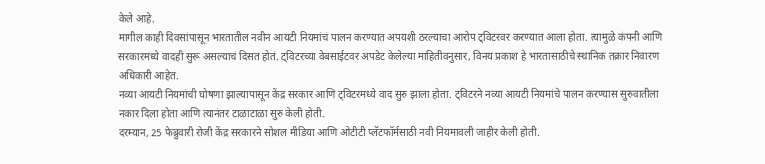केले आहे.
मागील काही दिवसांपासून भारतातील नवीन आयटी नियमांचं पालन करण्यात अपयशी ठरल्याचा आरोप ट्विटरवर करण्यात आला होता. त्यामुळे कंपनी आणि सरकारमध्ये वादही सुरू असल्याचं दिसत होतं. ट्विटरच्या वेबसाईटवर अपडेट केलेल्या माहितीवनुसार, विनय प्रकाश हे भारतासाठीचे स्थानिक तक्रार निवारण अधिकारी आहेत.
नव्या आयटी नियमांची घोषणा झाल्यापासून केंद्र सरकार आणि ट्विटरमध्ये वाद सुरु झाला होता. ट्विटरने नव्या आयटी नियमांचे पालन करण्यास सुरुवातीला नकार दिला होता आणि त्यानंतर टाळाटाळा सुरु केली होती.
दरम्यान, 25 फेब्रुवारी रोजी केंद्र सरकारने सोशल मीडिया आणि ओटीटी प्लॅटफॉर्मसाठी नवी नियमावली जाहीर केली होती.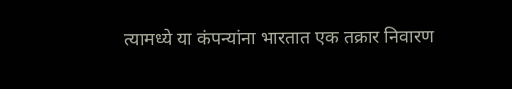त्यामध्ये या कंपन्यांना भारतात एक तक्रार निवारण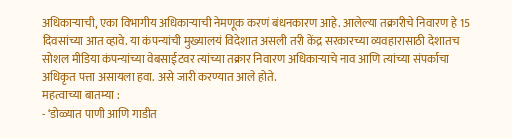अधिकाऱ्याची, एका विभागीय अधिकाऱ्याची नेमणूक करणं बंधनकारण आहे. आलेल्या तक्रारीचे निवारण हे 15 दिवसांच्या आत व्हावे. या कंपन्यांची मुख्यालयं विदेशात असली तरी केंद्र सरकारच्या व्यवहारासाठी देशातच सोशल मीडिया कंपन्यांच्या वेबसाईटवर त्यांच्या तक्रार निवारण अधिकाऱ्याचे नाव आणि त्यांच्या संपर्काचा अधिकृत पत्ता असायला हवा. असे जारी करण्यात आले होते.
महत्वाच्या बातम्या :
- ‘डोळ्यात पाणी आणि गाडीत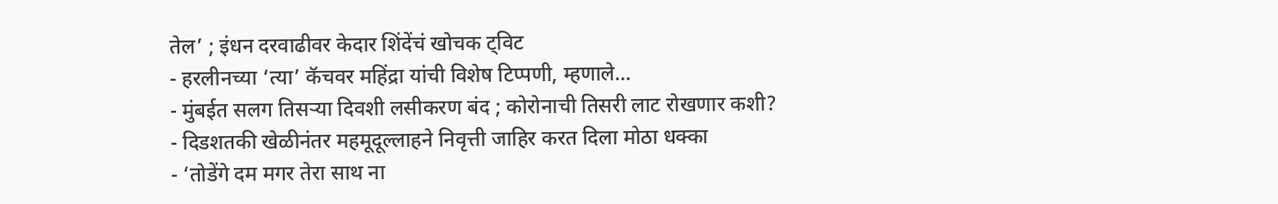तेल’ ; इंधन दरवाढीवर केदार शिंदेंचं खोचक ट्विट
- हरलीनच्या ‘त्या’ कॅचवर महिंद्रा यांची विशेष टिप्पणी, म्हणाले…
- मुंबईत सलग तिसऱ्या दिवशी लसीकरण बंद ; कोरोनाची तिसरी लाट रोखणार कशी?
- दिडशतकी खेळीनंतर महमूदूल्लाहने निवृत्ती जाहिर करत दिला मोठा धक्का
- ‘तोडेंगे दम मगर तेरा साथ ना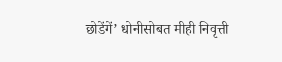छोडेंगें’ धोनीसोबत मीही निवृत्ती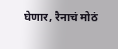घेणार, रैनाचं मोठं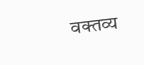वक्तव्य